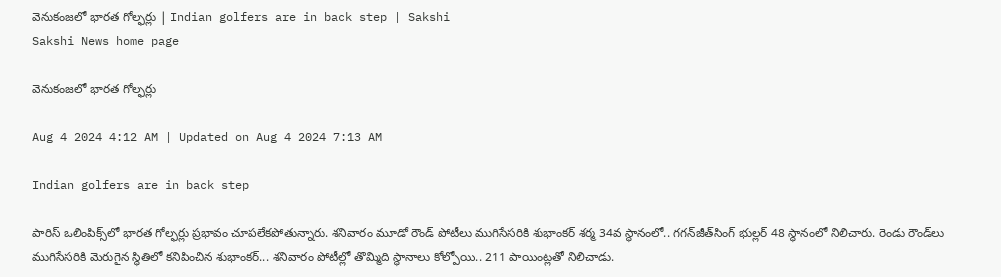వెనుకంజలో భారత గోల్ఫర్లు | Indian golfers are in back step | Sakshi
Sakshi News home page

వెనుకంజలో భారత గోల్ఫర్లు

Aug 4 2024 4:12 AM | Updated on Aug 4 2024 7:13 AM

Indian golfers are in back step

పారిస్‌ ఒలింపిక్స్‌లో భారత గోల్ఫర్లు ప్రభావం చూపలేకపోతున్నారు. శనివారం మూడో రౌండ్‌ పోటీలు ముగిసేసరికి శుభాంకర్‌ శర్మ 34వ స్థానంలో.. గగన్‌జీత్‌సింగ్‌ భుల్లర్‌ 48 స్థానంలో నిలిచారు. రెండు రౌండ్‌లు ముగిసేసరికి మెరుగైన స్థితిలో కనిపించిన శుభాంకర్‌... శనివారం పోటీల్లో తొమ్మిది స్థానాలు కోల్పోయి.. 211 పాయింట్లతో నిలిచాడు.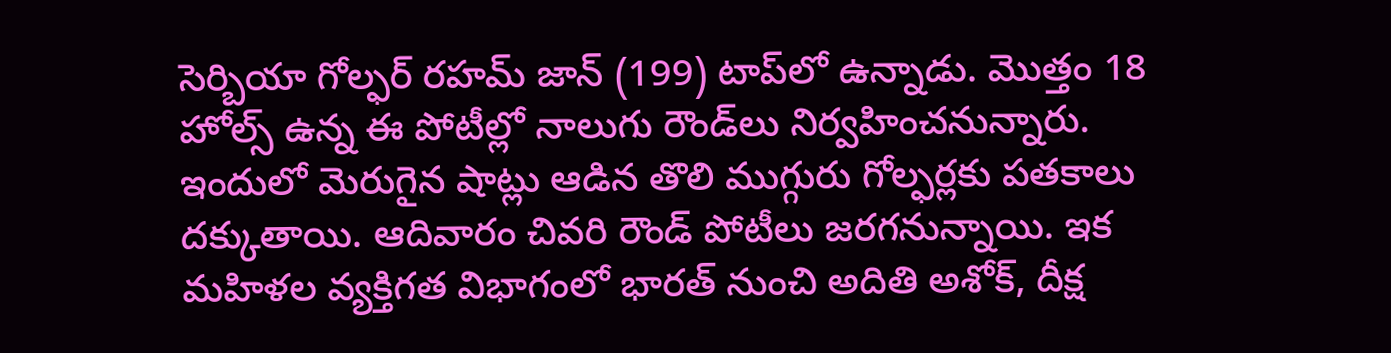సెర్బియా గోల్ఫర్‌ రహమ్‌ జాన్‌ (199) టాప్‌లో ఉన్నాడు. మొత్తం 18 హోల్స్‌ ఉన్న ఈ పోటీల్లో నాలుగు రౌండ్‌లు నిర్వహించనున్నారు. ఇందులో మెరుగైన షాట్లు ఆడిన తొలి ముగ్గురు గోల్ఫర్లకు పతకాలు దక్కుతాయి. ఆదివారం చివరి రౌండ్‌ పోటీలు జరగనున్నాయి. ఇక మహిళల వ్యక్తిగత విభాగంలో భారత్‌ నుంచి అదితి అశోక్, దీక్ష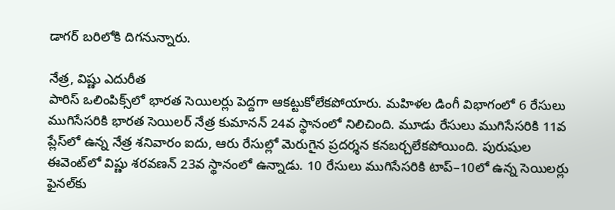డాగర్‌ బరిలోకి దిగనున్నారు.

నేత్ర, విష్ణు ఎదురీత
పారిస్‌ ఒలింపిక్స్‌లో భారత సెయిలర్లు పెద్దగా ఆకట్టుకోలేకపోయారు. మహిళల డింగీ విభాగంలో 6 రేసులు ముగిసేసరికి భారత సెయిలర్‌ నేత్ర కుమానన్‌ 24వ స్థానంలో నిలిచింది. మూడు రేసులు ముగిసేసరికి 11వ ప్లేస్‌లో ఉన్న నేత్ర శనివారం ఐదు, ఆరు రేసుల్లో మెరుగైన ప్రదర్శన కనబర్చలేకపోయింది. పురుషుల ఈవెంట్‌లో విష్ణు శరవణన్‌ 23వ స్థానంలో ఉన్నాడు. 10 రేసులు ముగిసేసరికి టాప్‌–10లో ఉన్న సెయిలర్లు ఫైనల్‌కు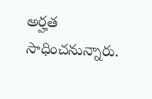అర్హత సాధించనున్నారు.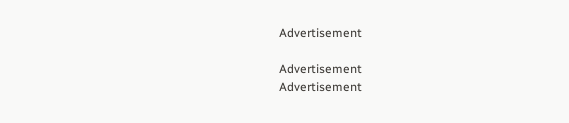Advertisement

Advertisement
Advertisement